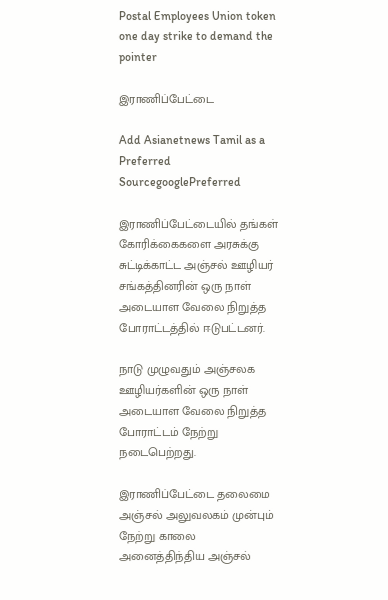Postal Employees Union token one day strike to demand the pointer

இராணிப்பேட்டை

Add Asianetnews Tamil as a Preferred SourcegooglePreferred

இராணிப்பேட்டையில் தங்கள் கோரிக்கைகளை அரசுக்கு சுட்டிக்காட்ட அஞ்சல் ஊழியர் சங்கத்தினரின் ஒரு நாள் அடையாள வேலை நிறுத்த போராட்டத்தில் ஈடுபட்டனர்.

நாடு முழுவதும் அஞ்சலக ஊழியர்களின் ஒரு நாள் அடையாள வேலை நிறுத்த போராட்டம் நேற்று நடைபெற்றது.

இராணிப்பேட்டை தலைமை அஞ்சல் அலுவலகம் முன்பும் நேற்று காலை அனைத்திந்திய அஞ்சல்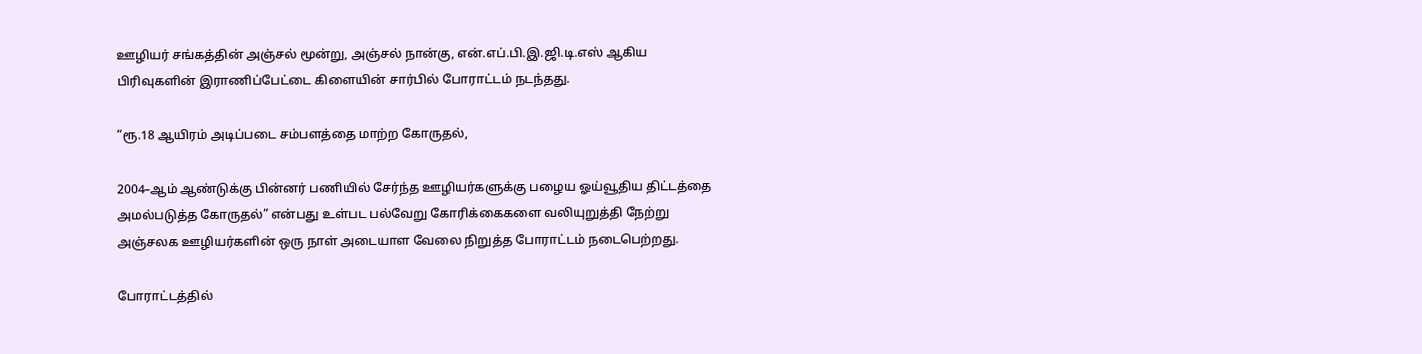ஊழியர் சங்கத்தின் அஞ்சல் மூன்று, அஞ்சல் நான்கு, என்.எப்.பி.இ.ஜி.டி.எஸ் ஆகிய பிரிவுகளின் இராணிப்பேட்டை கிளையின் சார்பில் போராட்டம் நடந்தது.

“ரூ.18 ஆயிரம் அடிப்படை சம்பளத்தை மாற்ற கோருதல்,

2004–ஆம் ஆண்டுக்கு பின்னர் பணியில் சேர்ந்த ஊழியர்களுக்கு பழைய ஓய்வூதிய திட்டத்தை அமல்படுத்த கோருதல்” என்பது உள்பட பல்வேறு கோரிக்கைகளை வலியுறுத்தி நேற்று அஞ்சலக ஊழியர்களின் ஒரு நாள் அடையாள வேலை நிறுத்த போராட்டம் நடைபெற்றது.

போராட்டத்தில்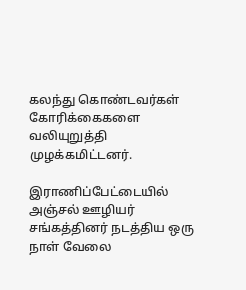கலந்து கொண்டவர்கள் கோரிக்கைகளை வலியுறுத்தி முழக்கமிட்டனர்.

இராணிப்பேட்டையில் அஞ்சல் ஊழியர் சங்கத்தினர் நடத்திய ஒரு நாள் வேலை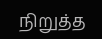நிறுத்த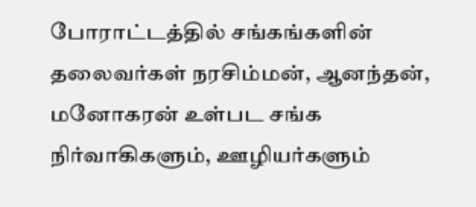போராட்டத்தில் சங்கங்களின் தலைவர்கள் நரசிம்மன், ஆனந்தன், மனோகரன் உள்பட சங்க நிர்வாகிகளும், ஊழியர்களும்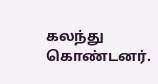கலந்து கொண்டனர்.